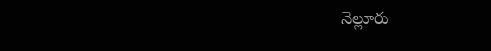నెల్లూరు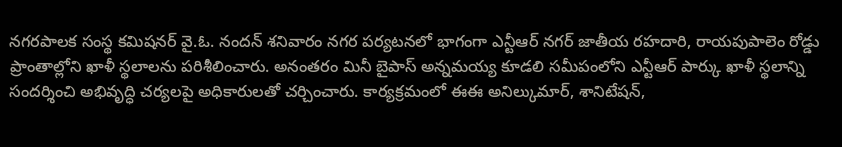నగరపాలక సంస్థ కమిషనర్ వై.ఓ. నందన్ శనివారం నగర పర్యటనలో భాగంగా ఎన్టీఆర్ నగర్ జాతీయ రహదారి, రాయపుపాలెం రోడ్డు ప్రాంతాల్లోని ఖాళీ స్థలాలను పరిశీలించారు. అనంతరం మినీ బైపాస్ అన్నమయ్య కూడలి సమీపంలోని ఎన్టీఆర్ పార్కు ఖాళీ స్థలాన్ని సందర్శించి అభివృద్ధి చర్యలపై అధికారులతో చర్చించారు. కార్యక్రమంలో ఈఈ అనిల్కుమార్, శానిటేషన్,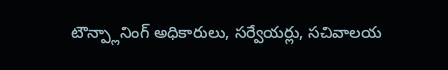టౌన్ప్లానింగ్ అధికారులు, సర్వేయర్లు, సచివాలయ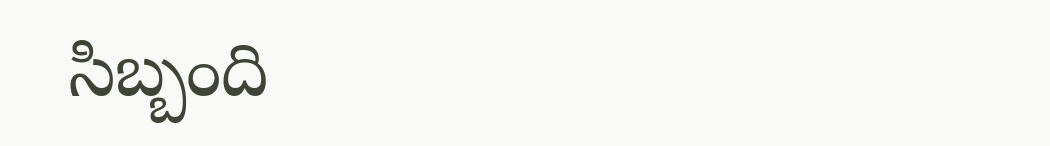సిబ్బంది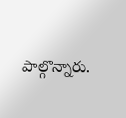పాల్గొన్నారు.